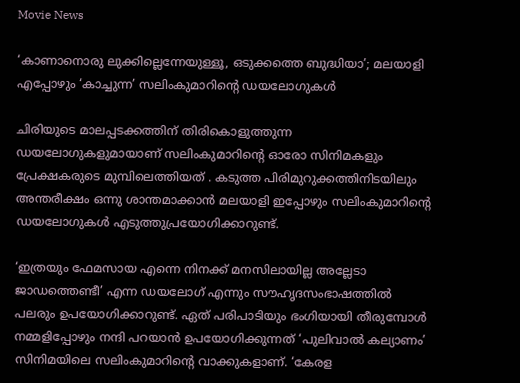Movie News

‘കാണാനൊരു ലുക്കില്ലെന്നേയുള്ളൂ, ഒടുക്കത്തെ ബുദ്ധിയാ’; മലയാളി എപ്പോഴും ‘കാച്ചുന്ന’ സലിംകുമാറിന്റെ ഡയലോഗുകൾ

ചിരിയുടെ മാലപ്പടക്കത്തിന് തിരികൊളുത്തുന്ന ഡയലോഗുകളുമായാണ് സലിംകുമാറിന്റെ ഓരോ സിനിമകളും പ്രേക്ഷകരുടെ മുമ്പിലെത്തിയത് . കടുത്ത പിരിമുറുക്കത്തിനിടയിലും അന്തരീക്ഷം ഒന്നു ശാന്തമാക്കാൻ മലയാളി ഇപ്പോഴും സലിംകുമാറിന്റെ ഡയലോഗുകൾ എടുത്തുപ്രയോഗിക്കാറുണ്ട്.

‘ഇത്രയും ഫേമസായ എന്നെ നിനക്ക് മനസിലായില്ല അല്ലേടാ ജാഡത്തെണ്ടീ’ എന്ന ഡയലോഗ് എന്നും സൗഹൃദസംഭാഷത്തില്‍ പലരും ഉപയോഗിക്കാറുണ്ട്. ഏത് പരിപാടിയും ഭംഗിയായി തീരുമ്പോൾ നമ്മളിപ്പോഴും നന്ദി പറയാൻ ഉപയോഗിക്കുന്നത് ‘പുലിവാൽ കല്യാണം’ സിനിമയിലെ സലിംകുമാറിന്റെ വാക്കുകളാണ്. ‘കേരള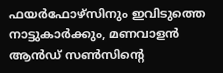ഫയർഫോഴ്സിനും ഇവിടുത്തെ നാട്ടുകാർക്കും, മണവാളൻ ആൻഡ് സൺസിന്റെ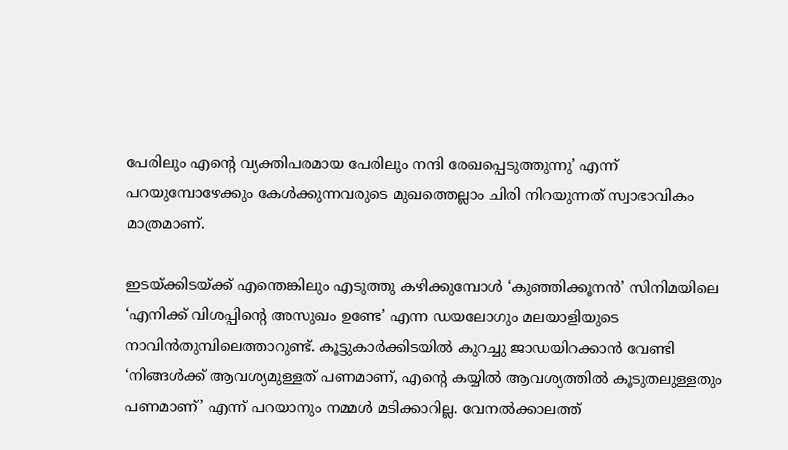പേരിലും എന്റെ വ്യക്തിപരമായ പേരിലും നന്ദി രേഖപ്പെടുത്തുന്നു’ എന്ന് പറയുമ്പോഴേക്കും കേൾക്കുന്നവരുടെ മുഖത്തെല്ലാം ചിരി നിറയുന്നത് സ്വാഭാവികം മാത്രമാണ്.

ഇടയ്ക്കിടയ്ക്ക് എന്തെങ്കിലും എടുത്തു കഴിക്കുമ്പോൾ ‘കുഞ്ഞിക്കൂനൻ’ സിനിമയിലെ ‘എനിക്ക് വിശപ്പിന്റെ അസുഖം ഉണ്ടേ’ എന്ന ഡയലോഗും മലയാളിയുടെ നാവിൻതുമ്പിലെത്താറുണ്ട്. കൂട്ടുകാർക്കിടയിൽ കുറച്ചു ജാഡയിറക്കാൻ വേണ്ടി ‘നിങ്ങൾക്ക് ആവശ്യമുള്ളത് പണമാണ്, എന്റെ കയ്യിൽ ആവശ്യത്തിൽ കൂടുതലുള്ളതും പണമാണ്’ എന്ന് പറയാനും നമ്മൾ മടിക്കാറില്ല. വേനൽക്കാലത്ത്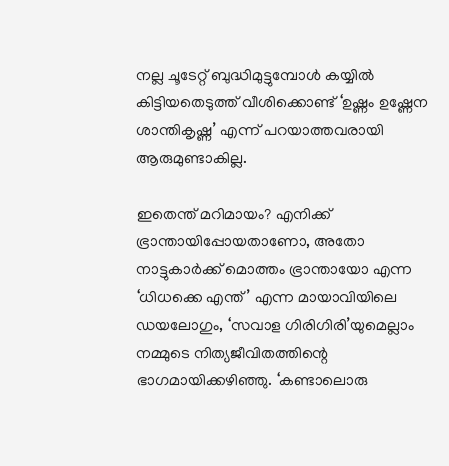നല്ല ചൂടേറ്റ് ബുദ്ധിമുട്ടുമ്പോൾ കയ്യിൽ കിട്ടിയതെടുത്ത് വീശിക്കൊണ്ട് ‘ഉഷ്ണം ഉഷ്ണേന ശാന്തികൃഷ്ണ’ എന്ന് പറയാത്തവരായി ആരുമുണ്ടാകില്ല.

ഇതെന്ത് മറിമായം? എനിക്ക് ഭ്രാന്തായിപ്പോയതാണോ, അതോ നാട്ടുകാർക്ക് മൊത്തം ഭ്രാന്തായോ എന്ന ‘ധിധക്കെ എന്ത്’ എന്ന മായാവിയിലെ ഡയലോഗും, ‘സവാള ഗിരിഗിരി’യുമെല്ലാം നമ്മുടെ നിത്യജീവിതത്തിന്റെ ഭാഗമായിക്കഴിഞ്ഞു. ‘കണ്ടാലൊരു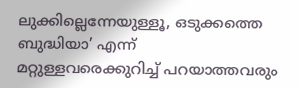ലുക്കില്ലെന്നേയുള്ളൂ, ഒടുക്കത്തെ ബുദ്ധിയാ’ എന്ന് മറ്റുള്ളവരെക്കുറിച്ച് പറയാത്തവരും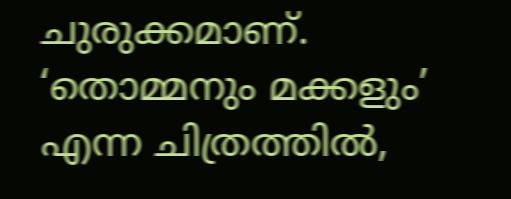ചുരുക്കമാണ്. ‘തൊമ്മനും മക്കളും’ എന്ന ചിത്രത്തിൽ,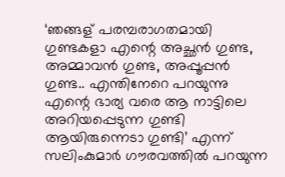‘ഞങ്ങള് പരമ്പരാഗതമായി ഗുണ്ടകളാ എന്റെ അച്ഛൻ ഗുണ്ട, അമ്മാവൻ ഗുണ്ട, അപ്പൂപ്പൻ ഗുണ്ട.. എന്തിനേറെ പറയുന്നു എന്റെ ഭാര്യ വരെ ആ നാട്ടിലെ അറിയപ്പെടുന്ന ഗുണ്ടി ആയിരുന്നെടാ ഗുണ്ടി’ എന്ന് സലിംകുമാർ ഗൗരവത്തിൽ പറയുന്ന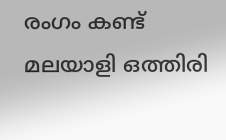രംഗം കണ്ട് മലയാളി ഒത്തിരി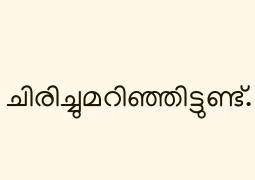ചിരിച്ചുമറിഞ്ഞിട്ടുണ്ട്.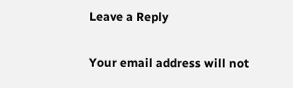Leave a Reply

Your email address will not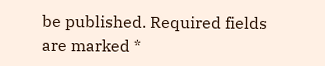be published. Required fields are marked *